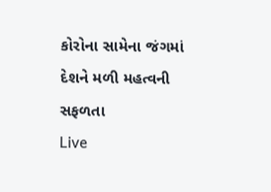કોરોના સામેના જંગમાં દેશને મળી મહત્વની સફળતા
Live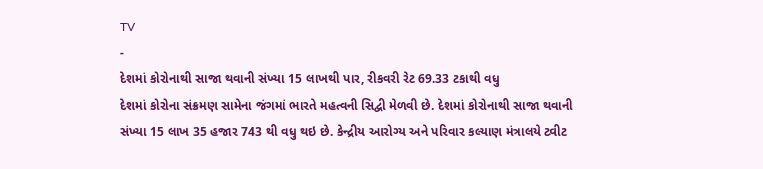TV
-
દેશમાં કોરોનાથી સાજા થવાની સંખ્યા 15 લાખથી પાર, રીકવરી રેટ 69.33 ટકાથી વધુ
દેશમાં કોરોના સંક્રમણ સામેના જંગમાં ભારતે મહત્વની સિદ્વી મેળવી છે. દેશમાં કોરોનાથી સાજા થવાની સંખ્યા 15 લાખ 35 હજાર 743 થી વધુ થઇ છે. કેન્દ્રીય આરોગ્ય અને પરિવાર કલ્યાણ મંત્રાલયે ટ્વીટ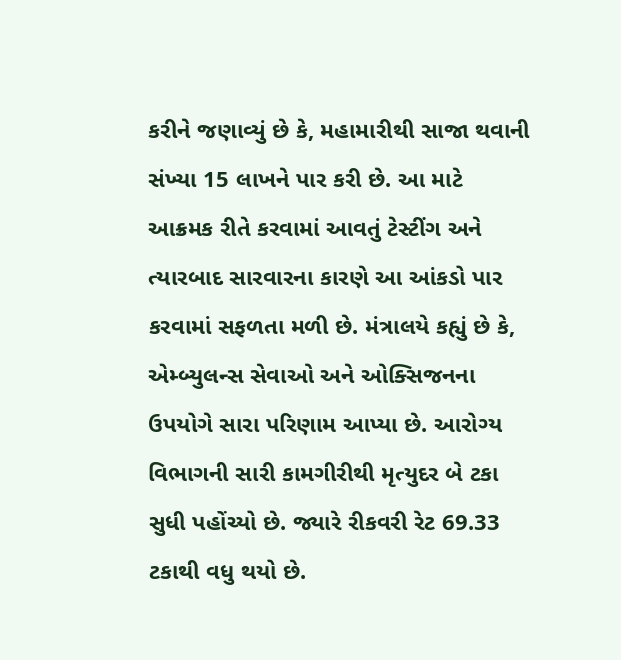કરીને જણાવ્યું છે કે, મહામારીથી સાજા થવાની સંખ્યા 15 લાખને પાર કરી છે. આ માટે આક્રમક રીતે કરવામાં આવતું ટેસ્ટીંગ અને ત્યારબાદ સારવારના કારણે આ આંકડો પાર કરવામાં સફળતા મળી છે. મંત્રાલયે કહ્યું છે કે, એમ્બ્યુલન્સ સેવાઓ અને ઓક્સિજનના ઉપયોગે સારા પરિણામ આપ્યા છે. આરોગ્ય વિભાગની સારી કામગીરીથી મૃત્યુદર બે ટકા સુધી પહોંચ્યો છે. જ્યારે રીકવરી રેટ 69.33 ટકાથી વધુ થયો છે.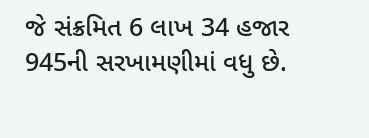જે સંક્રમિત 6 લાખ 34 હજાર 945ની સરખામણીમાં વધુ છે.